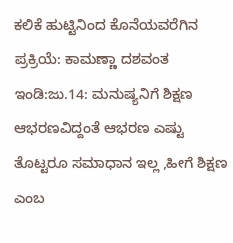ಕಲಿಕೆ ಹುಟ್ಟಿನಿಂದ ಕೊನೆಯವರೆಗಿನ ಪ್ರಕ್ರಿಯೆ: ಕಾಮಣ್ಣಾ ದಶವಂತ
ಇಂಡಿ:ಜು.14: ಮನುಷ್ಯನಿಗೆ ಶಿಕ್ಷಣ ಆಭರಣವಿದ್ದಂತೆ ಆಭರಣ ಎಷ್ಟು ತೊಟ್ಟರೂ ಸಮಾಧಾನ ಇಲ್ಲ ,ಹೀಗೆ ಶಿಕ್ಷಣ ಎಂಬ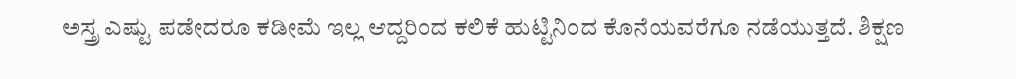ಅಸ್ತ್ರ ಎಷ್ಟು ಪಡೇದರೂ ಕಡೀಮೆ ಇಲ್ಲ ಆದ್ದರಿಂದ ಕಲಿಕೆ ಹುಟ್ಟಿನಿಂದ ಕೊನೆಯವರೆಗೂ ನಡೆಯುತ್ತದೆ. ಶಿಕ್ಷಣ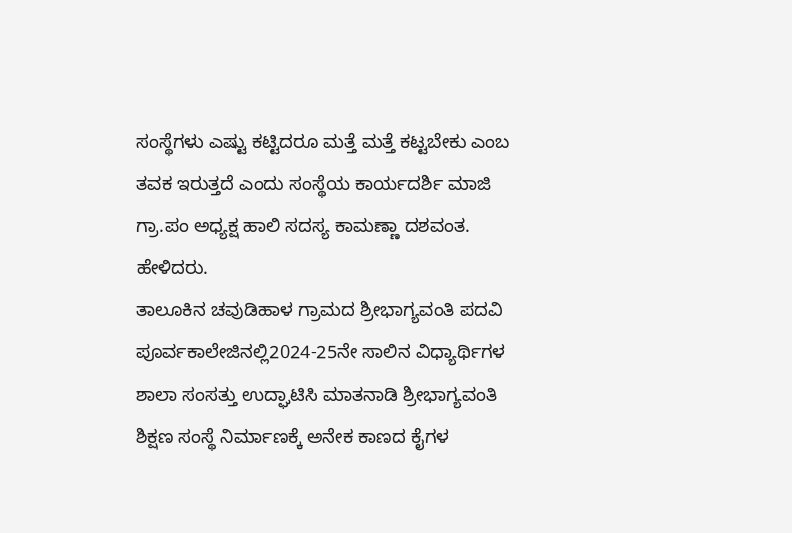ಸಂಸ್ಥೆಗಳು ಎಷ್ಟು ಕಟ್ಟಿದರೂ ಮತ್ತೆ ಮತ್ತೆ ಕಟ್ಟಬೇಕು ಎಂಬ ತವಕ ಇರುತ್ತದೆ ಎಂದು ಸಂಸ್ಥೆಯ ಕಾರ್ಯದರ್ಶಿ ಮಾಜಿ ಗ್ರಾ.ಪಂ ಅಧ್ಯಕ್ಷ ಹಾಲಿ ಸದಸ್ಯ ಕಾಮಣ್ಣಾ ದಶವಂತ. ಹೇಳಿದರು.
ತಾಲೂಕಿನ ಚವುಡಿಹಾಳ ಗ್ರಾಮದ ಶ್ರೀಭಾಗ್ಯವಂತಿ ಪದವಿ ಪೂರ್ವಕಾಲೇಜಿನಲ್ಲಿ2024-25ನೇ ಸಾಲಿನ ವಿಧ್ಯಾರ್ಥಿಗಳ ಶಾಲಾ ಸಂಸತ್ತು ಉದ್ಘಾಟಿಸಿ ಮಾತನಾಡಿ ಶ್ರೀಭಾಗ್ಯವಂತಿ ಶಿಕ್ಷಣ ಸಂಸ್ಥೆ ನಿರ್ಮಾಣಕ್ಕೆ ಅನೇಕ ಕಾಣದ ಕೈಗಳ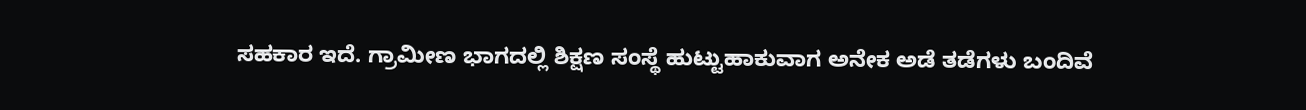ಸಹಕಾರ ಇದೆ. ಗ್ರಾಮೀಣ ಭಾಗದಲ್ಲಿ ಶಿಕ್ಷಣ ಸಂಸ್ಥೆ ಹುಟ್ಟುಹಾಕುವಾಗ ಅನೇಕ ಅಡೆ ತಡೆಗಳು ಬಂದಿವೆ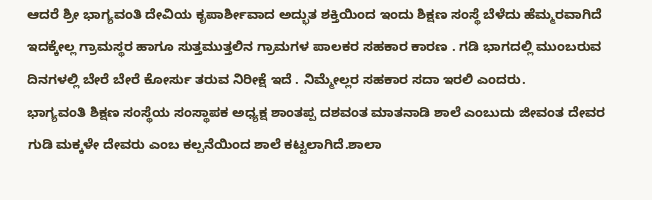ಆದರೆ ಶ್ರೀ ಭಾಗ್ಯವಂತಿ ದೇವಿಯ ಕೃಪಾರ್ಶೀವಾದ ಅದ್ಭುತ ಶಕ್ತಿಯಿಂದ ಇಂದು ಶಿಕ್ಷಣ ಸಂಸ್ಥೆ ಬೆಳೆದು ಹೆಮ್ಮರವಾಗಿದೆ ಇದಕ್ಕೇಲ್ಲ ಗ್ರಾಮಸ್ಥರ ಹಾಗೂ ಸುತ್ತಮುತ್ತಲಿನ ಗ್ರಾಮಗಳ ಪಾಲಕರ ಸಹಕಾರ ಕಾರಣ . ಗಡಿ ಭಾಗದಲ್ಲಿ ಮುಂಬರುವ ದಿನಗಳಲ್ಲಿ ಬೇರೆ ಬೇರೆ ಕೋರ್ಸು ತರುವ ನಿರೀಕ್ಷೆ ಇದೆ . ನಿಮ್ಮೇಲ್ಲರ ಸಹಕಾರ ಸದಾ ಇರಲಿ ಎಂದರು.
ಭಾಗ್ಯವಂತಿ ಶಿಕ್ಷಣ ಸಂಸ್ಥೆಯ ಸಂಸ್ಥಾಪಕ ಅಧ್ಯಕ್ಷ ಶಾಂತಪ್ಪ ದಶವಂತ ಮಾತನಾಡಿ ಶಾಲೆ ಎಂಬುದು ಜೀವಂತ ದೇವರ ಗುಡಿ ಮಕ್ಕಳೇ ದೇವರು ಎಂಬ ಕಲ್ಪನೆಯಿಂದ ಶಾಲೆ ಕಟ್ಟಲಾಗಿದೆ.ಶಾಲಾ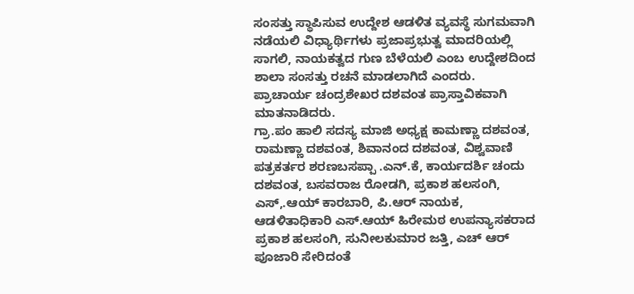ಸಂಸತ್ತು ಸ್ಥಾಪಿಸುವ ಉದ್ದೇಶ ಆಡಳಿತ ವ್ಯವಸ್ಥೆ ಸುಗಮವಾಗಿ ನಡೆಯಲಿ ವಿಧ್ಯಾರ್ಥಿಗಳು ಪ್ರಜಾಪ್ರಭುತ್ವ ಮಾದರಿಯಲ್ಲಿ ಸಾಗಲಿ, ನಾಯಕತ್ವದ ಗುಣ ಬೆಳೆಯಲಿ ಎಂಬ ಉದ್ದೇಶದಿಂದ ಶಾಲಾ ಸಂಸತ್ತು ರಚನೆ ಮಾಡಲಾಗಿದೆ ಎಂದರು.
ಪ್ರಾಚಾರ್ಯ ಚಂದ್ರಶೇಖರ ದಶವಂತ ಪ್ರಾಸ್ತಾವಿಕವಾಗಿ ಮಾತನಾಡಿದರು.
ಗ್ರಾ.ಪಂ ಹಾಲಿ ಸದಸ್ಯ ಮಾಜಿ ಅಧ್ಯಕ್ಷ ಕಾಮಣ್ಣಾ ದಶವಂತ, ರಾಮಣ್ಣಾ ದಶವಂತ, ಶಿವಾನಂದ ದಶವಂತ, ವಿಶ್ವವಾಣಿ ಪತ್ರಕರ್ತರ ಶರಣಬಸಪ್ಪಾ .ಎನ್.ಕೆ, ಕಾರ್ಯದರ್ಶಿ ಚಂದು ದಶವಂತ, ಬಸವರಾಜ ರೋಡಗಿ, ಪ್ರಕಾಶ ಹಲಸಂಗಿ, ಎಸ್,.ಆಯ್ ಕಾರಬಾರಿ, ಪಿ.ಆರ್ ನಾಯಕ, ಆಡಳಿತಾಧಿಕಾರಿ ಎಸ್.ಆಯ್ ಹಿರೇಮಠ ಉಪನ್ಯಾಸಕರಾದ ಪ್ರಕಾಶ ಹಲಸಂಗಿ, ಸುನೀಲಕುಮಾರ ಜತ್ತಿ, ಎಚ್ ಆರ್ ಪೂಜಾರಿ ಸೇರಿದಂತೆ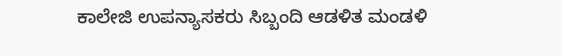ಕಾಲೇಜಿ ಉಪನ್ಯಾಸಕರು ಸಿಬ್ಬಂದಿ ಆಡಳಿತ ಮಂಡಳಿ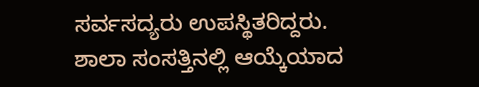ಸರ್ವಸದ್ಯರು ಉಪಸ್ಥಿತರಿದ್ದರು.
ಶಾಲಾ ಸಂಸತ್ತಿನಲ್ಲಿ ಆಯ್ಕೆಯಾದ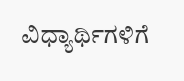ವಿಧ್ಯಾರ್ಥಿಗಳಿಗೆ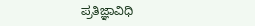ಪ್ರತಿಜ್ಞಾವಿಧಿ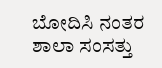ಬೋದಿಸಿ ನಂತರ ಶಾಲಾ ಸಂಸತ್ತು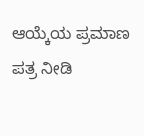ಆಯ್ಕೆಯ ಪ್ರಮಾಣ ಪತ್ರ ನೀಡಿ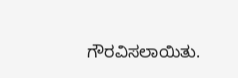ಗೌರವಿಸಲಾಯಿತು.